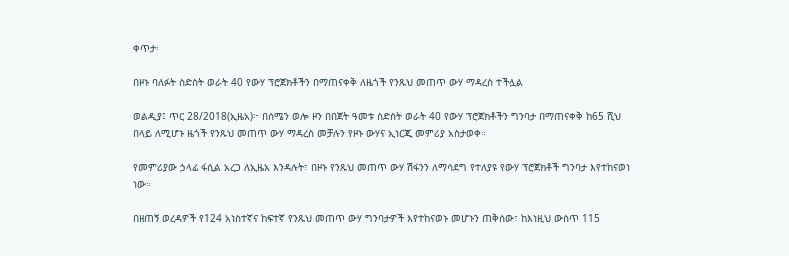ቀጥታ፡

በዞኑ ባለፉት ስድስት ወራት 40 የውሃ ፕሮጀክቶችን በማጠናቀቅ ለዜጎች የንጹህ መጠጥ ውሃ ማዳረስ ተችሏል

ወልዲያ፤ ጥር 28/2018(ኢዜአ)፦ በሰሜን ወሎ ዞን በበጀት ዓመቱ ስድስት ወራት 40 የውሃ ፕሮጀክቶችን ግንባታ በማጠናቀቅ ከ65 ሺህ በላይ ለሚሆኑ ዜጎች የንጹህ መጠጥ ውሃ ማዳረስ መቻሉን የዞኑ ውሃና ኢነርጂ መምሪያ አስታወቀ።

የመምሪያው ኃላፊ ፋሲል አረጋ ለኢዜአ እንዳሉት፣ በዞኑ የንጹህ መጠጥ ውሃ ሽፋንን ለማሳደግ የተለያዩ የውሃ ፕሮጀክቶች ግንባታ እየተከናወነ ነው።

በዘጠኝ ወረዳዎች የ124 አነስተኛና ከፍተኛ የንጹህ መጠጥ ውሃ ግንባታዎች እየተከናወኑ መሆኑን ጠቅሰው፣ ከእነዚህ ውስጥ 115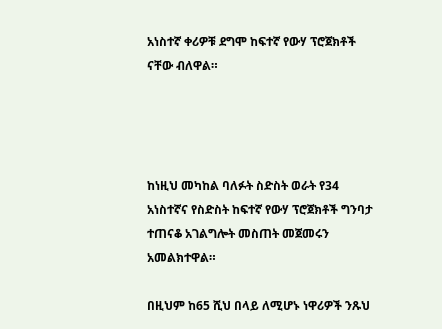አነስተኛ ቀሪዎቹ ደግሞ ከፍተኛ የውሃ ፕሮጀክቶች ናቸው ብለዋል።




ከነዚህ መካከል ባለፉት ስድስት ወራት የ34 አነስተኛና የስድስት ከፍተኛ የውሃ ፕሮጀክቶች ግንባታ ተጠናቆ አገልግሎት መስጠት መጀመሩን አመልክተዋል።

በዚህም ከ65 ሺህ በላይ ለሚሆኑ ነዋሪዎች ንጹህ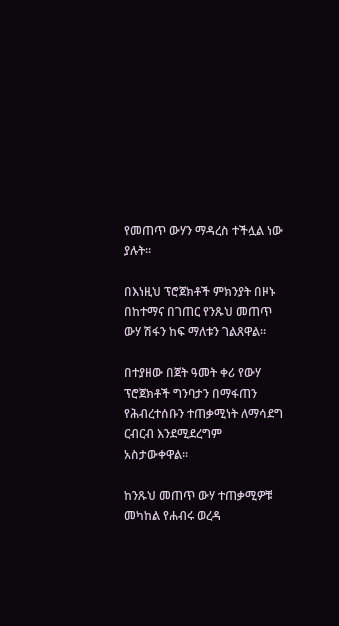የመጠጥ ውሃን ማዳረስ ተችሏል ነው ያሉት።

በእነዚህ ፕሮጀክቶች ምክንያት በዞኑ በከተማና በገጠር የንጹህ መጠጥ ውሃ ሽፋን ከፍ ማለቱን ገልጸዋል።

በተያዘው በጀት ዓመት ቀሪ የውሃ ፕሮጀክቶች ግንባታን በማፋጠን የሕብረተሰቡን ተጠቃሚነት ለማሳደግ ርብርብ እንደሚደረግም አስታውቀዋል።

ከንጹህ መጠጥ ውሃ ተጠቃሚዎቹ መካከል የሐብሩ ወረዳ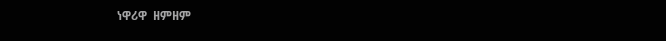ነዋሪዋ  ዘምዘም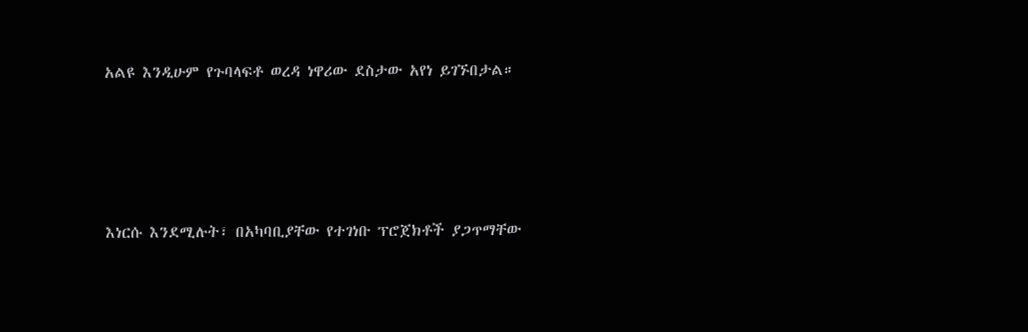አልዩ እንዲሁም የጉባላፍቶ ወረዳ ነዋሪው ደስታው አየነ ይገኙበታል።




እነርሱ እንደሚሉት፣ በአካባቢያቸው የተገነቡ ፕሮጀክቶች ያጋጥማቸው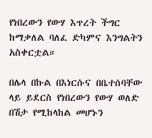የነበረውን የውሃ እጥረት ችግር ከማቃለል ባለፈ ድካምና እንግልትን አስቀርቷል።

በሌላ በኩል በእነርሱና በቤተሰባቸው ላይ ይደርስ የነበረውን የውሃ ወለድ በሽታ የሚከላከል መሆኑን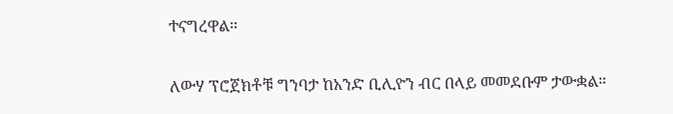ተናግረዋል።

ለውሃ ፕሮጀክቶቹ ግንባታ ከአንድ ቢሊዮን ብር በላይ መመደቡም ታውቋል።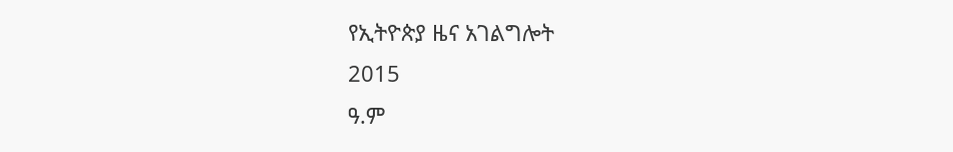የኢትዮጵያ ዜና አገልግሎት
2015
ዓ.ም